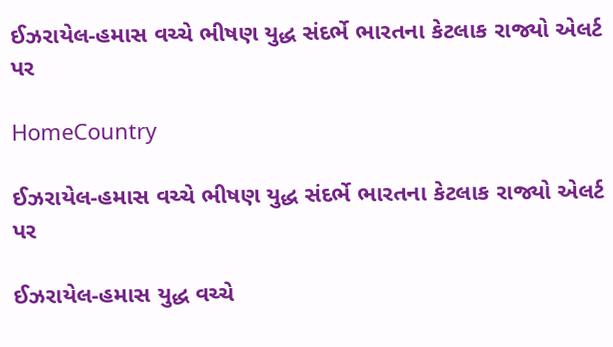ઈઝરાયેલ-હમાસ વચ્ચે ભીષણ યુદ્ધ સંદર્ભે ભારતના કેટલાક રાજ્યો એલર્ટ પર

HomeCountry

ઈઝરાયેલ-હમાસ વચ્ચે ભીષણ યુદ્ધ સંદર્ભે ભારતના કેટલાક રાજ્યો એલર્ટ પર

ઈઝરાયેલ-હમાસ યુદ્ધ વચ્ચે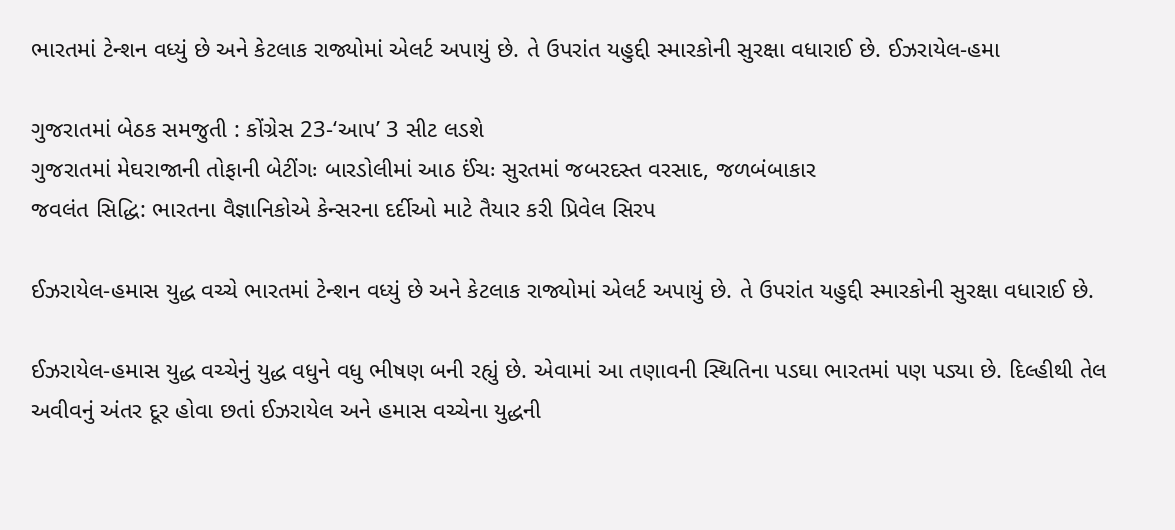ભારતમાં ટેન્શન વધ્યું છે અને કેટલાક રાજ્યોમાં એલર્ટ અપાયું છે. તે ઉપરાંત યહુદ્દી સ્મારકોની સુરક્ષા વધારાઈ છે. ઈઝરાયેલ-હમા

ગુજરાતમાં બેઠક સમજુતી : કોંગ્રેસ 23-‘આપ’ 3 સીટ લડશે
ગુજરાતમાં મેઘરાજાની તોફાની બેટીંગઃ બારડોલીમાં આઠ ઈંચઃ સુરતમાં જબરદસ્ત વરસાદ, જળબંબાકાર
જવલંત સિદ્ધિ: ભારતના વૈજ્ઞાનિકોએ કેન્સરના દર્દીઓ માટે તૈયાર કરી પ્રિવેલ સિરપ

ઈઝરાયેલ-હમાસ યુદ્ધ વચ્ચે ભારતમાં ટેન્શન વધ્યું છે અને કેટલાક રાજ્યોમાં એલર્ટ અપાયું છે. તે ઉપરાંત યહુદ્દી સ્મારકોની સુરક્ષા વધારાઈ છે.

ઈઝરાયેલ-હમાસ યુદ્ધ વચ્ચેનું યુદ્ધ વધુને વધુ ભીષણ બની રહ્યું છે. એવામાં આ તણાવની સ્થિતિના પડઘા ભારતમાં પણ પડ્યા છે. દિલ્હીથી તેલ અવીવનું અંતર દૂર હોવા છતાં ઈઝરાયેલ અને હમાસ વચ્ચેના યુદ્ધની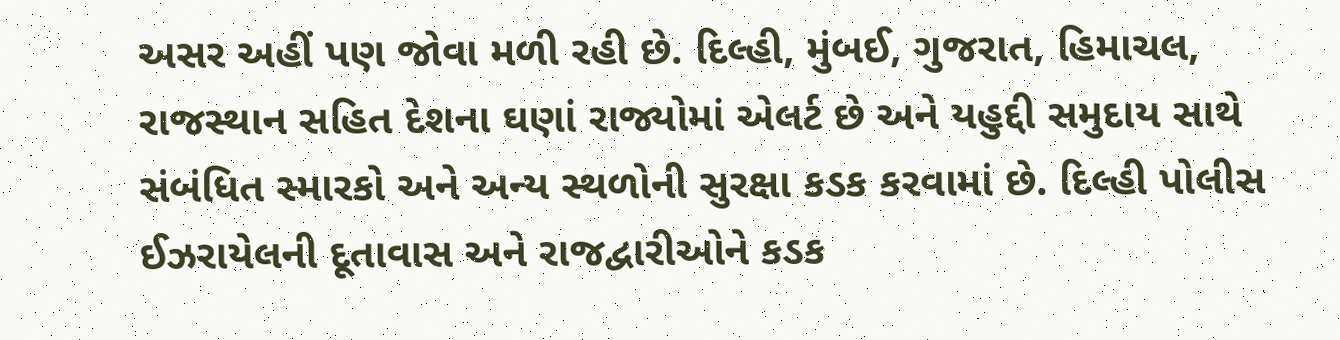અસર અહીં પણ જોવા મળી રહી છે. દિલ્હી, મુંબઈ, ગુજરાત, હિમાચલ, રાજસ્થાન સહિત દેશના ઘણાં રાજ્યોમાં એલર્ટ છે અને યહુદ્દી સમુદાય સાથે સંબંધિત સ્મારકો અને અન્ય સ્થળોની સુરક્ષા કડક કરવામાં છે. દિલ્હી પોલીસ ઈઝરાયેલની દૂતાવાસ અને રાજદ્વારીઓને કડક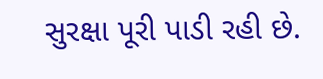સુરક્ષા પૂરી પાડી રહી છે.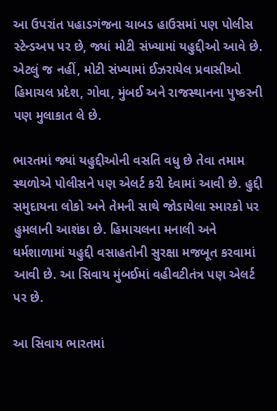આ ઉપરાંત પહાડગંજના ચાબડ હાઉસમાં પણ પોલીસ સ્ટેન્ડઅપ પર છે, જ્યાં મોટી સંખ્યામાં યહુદ્દીઓ આવે છે. એટલું જ નહીં, મોટી સંખ્યામાં ઈઝરાયેલ પ્રવાસીઓ હિમાચલ પ્રદેશ, ગોવા, મુંબઈ અને રાજસ્થાનના પુષ્કરની પણ મુલાકાત લે છે.

ભારતમાં જ્યાં યહુદ્દીઓની વસતિ વધુ છે તેવા તમામ સ્થળોએ પોલીસને પણ એલર્ટ કરી દેવામાં આવી છે. હુદ્દી સમુદાયના લોકો અને તેમની સાથે જોડાયેલા સ્મારકો પર હુમલાની આશંકા છે. હિમાચલના મનાલી અને ધર્મશાળામાં યહુદ્દી વસાહતોની સુરક્ષા મજબૂત કરવામાં આવી છે. આ સિવાય મુંબઈમાં વહીવટીતંત્ર પણ એલર્ટ પર છે.

આ સિવાય ભારતમાં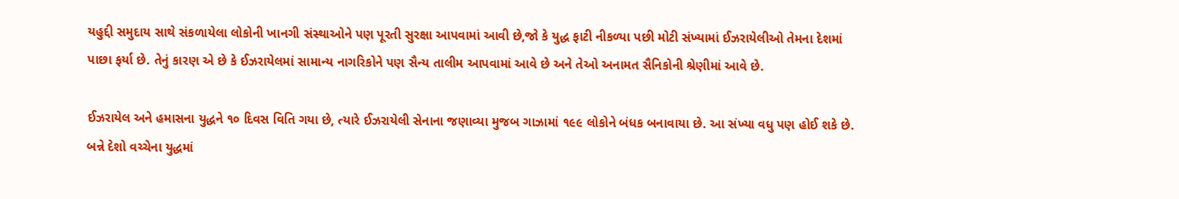યહુદ્દી સમુદાય સાથે સંકળાયેલા લોકોની ખાનગી સંસ્થાઓને પણ પૂરતી સુરક્ષા આપવામાં આવી છે,જો કે યુદ્ધ ફાટી નીકળ્યા પછી મોટી સંખ્યામાં ઈઝરાયેલીઓ તેમના દેશમાં પાછા ફર્યા છે. તેનું કારણ એ છે કે ઈઝરાયેલમાં સામાન્ય નાગરિકોને પણ સૈન્ય તાલીમ આપવામાં આવે છે અને તેઓ અનામત સૈનિકોની શ્રેણીમાં આવે છે.

ઈઝરાયેલ અને હમાસના યુદ્ધને ૧૦ દિવસ વિતિ ગયા છે, ત્યારે ઈઝરાયેલી સેનાના જણાવ્યા મુજબ ગાઝામાં ૧૯૯ લોકોને બંધક બનાવાયા છે. આ સંખ્યા વધુ પણ હોઈ શકે છે. બન્ને દેશો વચ્ચેના યુદ્ધમાં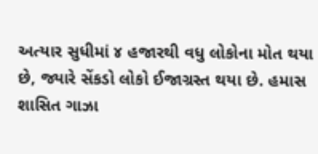અત્યાર સુધીમાં ૪ હજારથી વધુ લોકોના મોત થયા છે, જ્યારે સેંકડો લોકો ઈજાગ્રસ્ત થયા છે. હમાસ શાસિત ગાઝા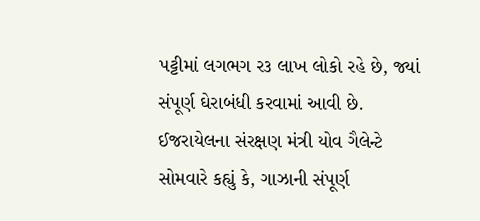પટ્ટીમાં લગભગ ર૩ લાખ લોકો રહે છે, જ્યાં સંપૂર્ણ ઘેરાબંધી કરવામાં આવી છે. ઈજરાયેલના સંરક્ષણ મંત્રી યોવ ગૈલેન્ટે સોમવારે કહ્યું કે, ગાઝાની સંપૂર્ણ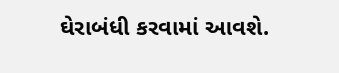ઘેરાબંધી કરવામાં આવશે.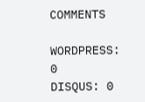COMMENTS

WORDPRESS: 0
DISQUS: 0